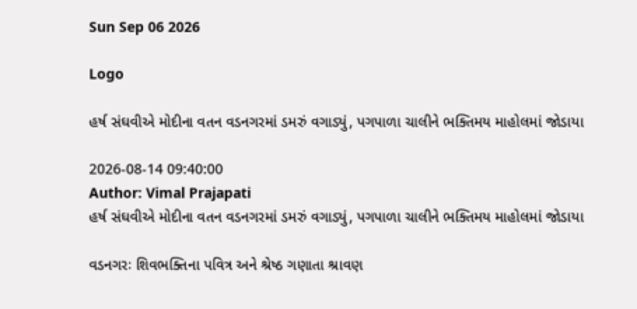Sun Sep 06 2026

Logo

હર્ષ સંઘવીએ મોદીના વતન વડનગરમાં ડમરું વગાડ્યું, પગપાળા ચાલીને ભક્તિમય માહોલમાં જોડાયા

2026-08-14 09:40:00
Author: Vimal Prajapati
હર્ષ સંઘવીએ મોદીના વતન વડનગરમાં ડમરું વગાડ્યું, પગપાળા ચાલીને ભક્તિમય માહોલમાં જોડાયા

વડનગરઃ શિવભક્તિના પવિત્ર અને શ્રેષ્ઠ ગણાતા શ્રાવણ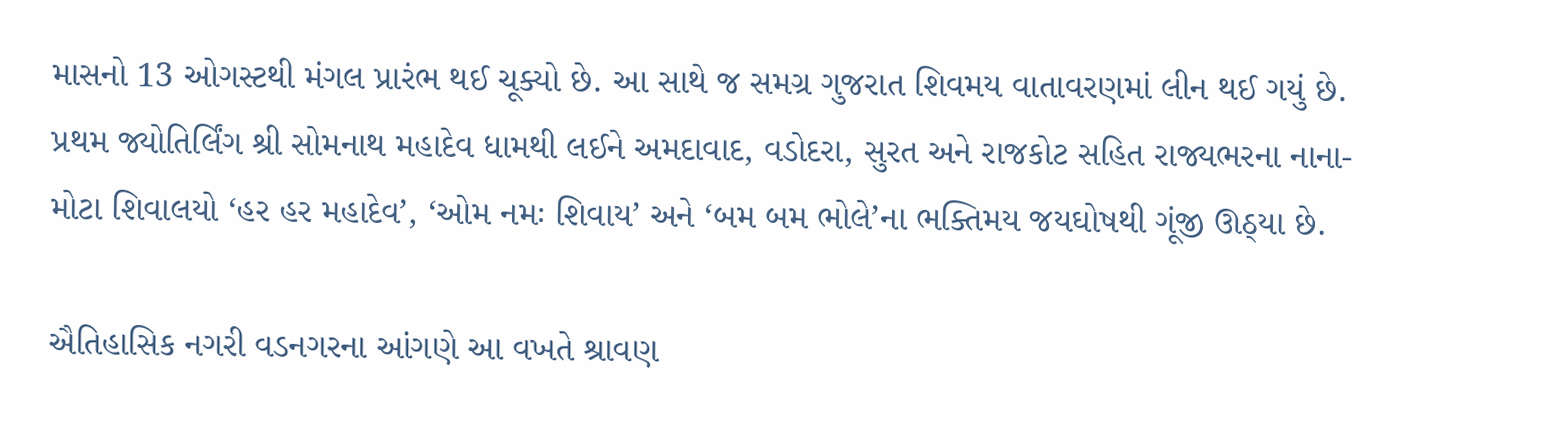માસનો 13 ઓગસ્ટથી મંગલ પ્રારંભ થઈ ચૂક્યો છે. આ સાથે જ સમગ્ર ગુજરાત શિવમય વાતાવરણમાં લીન થઈ ગયું છે. પ્રથમ જ્યોતિર્લિંગ શ્રી સોમનાથ મહાદેવ ધામથી લઈને અમદાવાદ, વડોદરા, સુરત અને રાજકોટ સહિત રાજ્યભરના નાના-મોટા શિવાલયો ‘હર હર મહાદેવ’, ‘ઓમ નમઃ શિવાય’ અને ‘બમ બમ ભોલે’ના ભક્તિમય જયઘોષથી ગૂંજી ઊઠ્યા છે.

ઐતિહાસિક નગરી વડનગરના આંગણે આ વખતે શ્રાવણ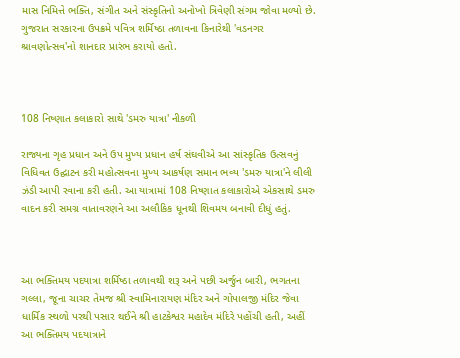માસ નિમિત્તે ભક્તિ, સંગીત અને સંસ્કૃતિનો અનોખો ત્રિવેણી સંગમ જોવા મળ્યો છે. ગુજરાત સરકારના ઉપક્રમે પવિત્ર શર્મિષ્ઠા તળાવના કિનારેથી 'વડનગર શ્રાવણોત્સવ'નો શાનદાર પ્રારંભ કરાયો હતો.



108 નિષ્ણાત કલાકારો સાથે 'ડમરુ યાત્રા' નીકળી

રાજ્યના ગૃહ પ્રધાન અને ઉપ મુખ્ય પ્રધાન હર્ષ સંઘવીએ આ સાંસ્કૃતિક ઉત્સવનું વિધિવત ઉદ્ઘાટન કરી મહોત્સવના મુખ્ય આકર્ષણ સમાન ભવ્ય 'ડમરુ યાત્રા'ને લીલી ઝંડી આપી રવાના કરી હતી. આ યાત્રામાં 108 નિષ્ણાત કલાકારોએ એકસાથે ડમરુ વાદન કરી સમગ્ર વાતાવરણને આ અલૌકિક ધૂનથી શિવમય બનાવી દીધું હતું.



આ ભક્તિમય પદયાત્રા શર્મિષ્ઠા તળાવથી શરૂ અને પછી અર્જુન બારી, ભગતના ગલ્લા, જૂના ચાચર તેમજ શ્રી સ્વામિનારાયણ મંદિર અને ગોપાલજી મંદિર જેવા ધાર્મિક સ્થળો પરથી પસાર થઈને શ્રી હાટકેશ્વર મહાદેવ મંદિરે પહોંચી હતી, અહીં આ ભક્તિમય પદયાત્રાને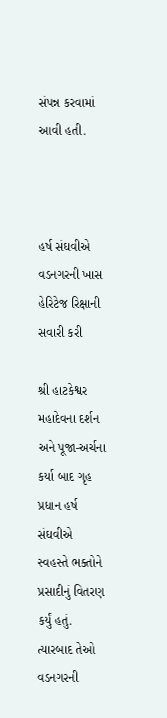સંપન્ન કરવામાં આવી હતી.



હર્ષ સંઘવીએ વડનગરની ખાસ હેરિટેજ રિક્ષાની સવારી કરી

શ્રી હાટકેશ્વર મહાદેવના દર્શન અને પૂજા-અર્ચના કર્યા બાદ ગૃહ પ્રધાન હર્ષ સંઘવીએ સ્વહસ્તે ભક્તોને પ્રસાદીનું વિતરણ કર્યું હતું. ત્યારબાદ તેઓ વડનગરની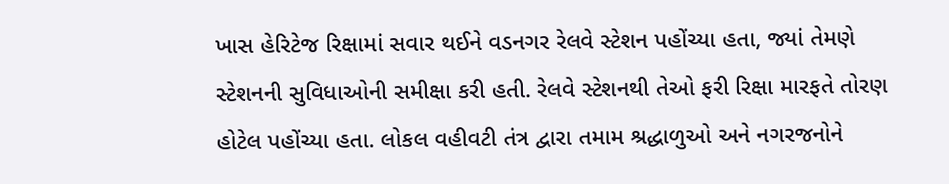ખાસ હેરિટેજ રિક્ષામાં સવાર થઈને વડનગર રેલવે સ્ટેશન પહોંચ્યા હતા, જ્યાં તેમણે સ્ટેશનની સુવિધાઓની સમીક્ષા કરી હતી. રેલવે સ્ટેશનથી તેઓ ફરી રિક્ષા મારફતે તોરણ હોટેલ પહોંચ્યા હતા. લોકલ વહીવટી તંત્ર દ્વારા તમામ શ્રદ્ધાળુઓ અને નગરજનોને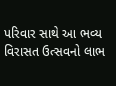પરિવાર સાથે આ ભવ્ય વિરાસત ઉત્સવનો લાભ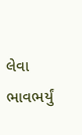લેવા ભાવભર્યું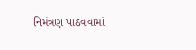નિમંત્રણ પાઠવવામાં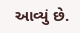આવ્યું છે.